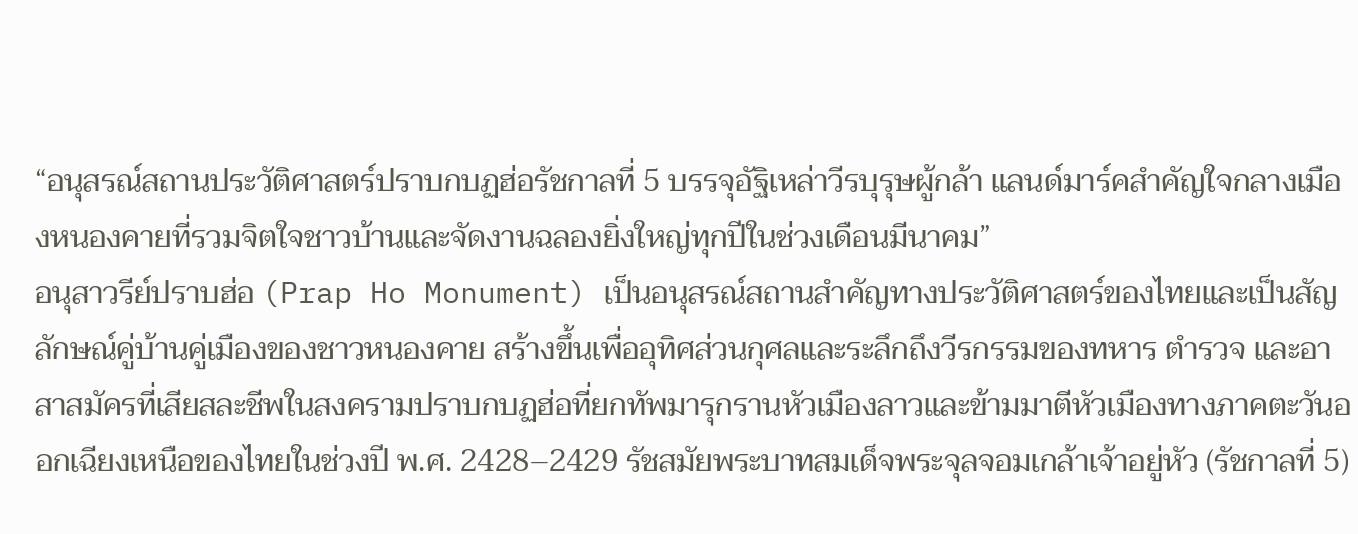“อนุสรณ์สถานประวัติศาสตร์ปราบกบฏฮ่อรัชกาลที่ 5 บรรจุอัฐิเหล่าวีรบุรุษผู้กล้า แลนด์มาร์คสำคัญใจกลางเมืองหนองคายที่รวมจิตใจชาวบ้านและจัดงานฉลองยิ่งใหญ่ทุกปีในช่วงเดือนมีนาคม”
อนุสาวรีย์ปราบฮ่อ (Prap Ho Monument) เป็นอนุสรณ์สถานสำคัญทางประวัติศาสตร์ของไทยและเป็นสัญลักษณ์คู่บ้านคู่เมืองของชาวหนองคาย สร้างขึ้นเพื่ออุทิศส่วนกุศลและระลึกถึงวีรกรรมของทหาร ตำรวจ และอาสาสมัครที่เสียสละชีพในสงครามปราบกบฏฮ่อที่ยกทัพมารุกรานหัวเมืองลาวและข้ามมาตีหัวเมืองทางภาคตะวันออกเฉียงเหนือของไทยในช่วงปี พ.ศ. 2428–2429 รัชสมัยพระบาทสมเด็จพระจุลจอมเกล้าเจ้าอยู่หัว (รัชกาลที่ 5)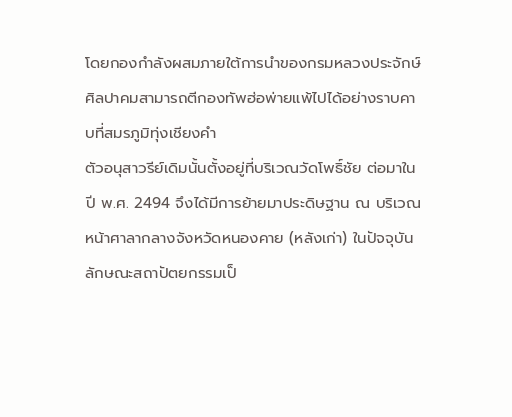โดยกองกำลังผสมภายใต้การนำของกรมหลวงประจักษ์ศิลปาคมสามารถตีกองทัพฮ่อพ่ายแพ้ไปได้อย่างราบคาบที่สมรภูมิทุ่งเชียงคำ
ตัวอนุสาวรีย์เดิมนั้นตั้งอยู่ที่บริเวณวัดโพธิ์ชัย ต่อมาในปี พ.ศ. 2494 จึงได้มีการย้ายมาประดิษฐาน ณ บริเวณหน้าศาลากลางจังหวัดหนองคาย (หลังเก่า) ในปัจจุบัน ลักษณะสถาปัตยกรรมเป็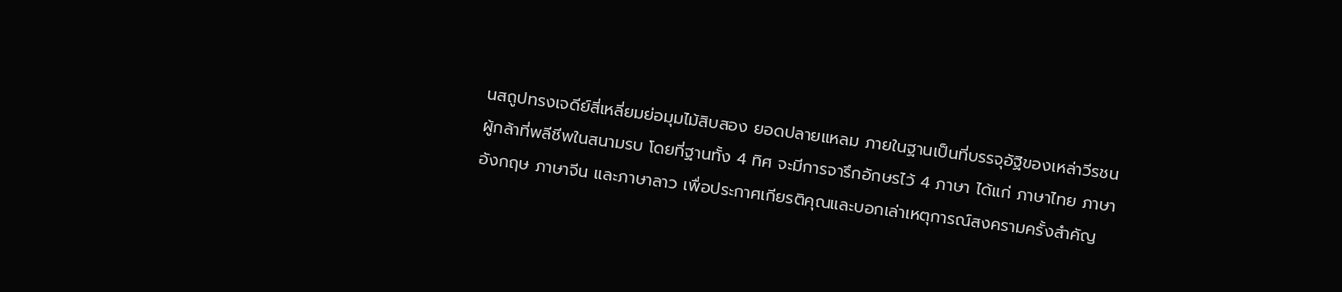นสถูปทรงเจดีย์สี่เหลี่ยมย่อมุมไม้สิบสอง ยอดปลายแหลม ภายในฐานเป็นที่บรรจุอัฐิของเหล่าวีรชนผู้กล้าที่พลีชีพในสนามรบ โดยที่ฐานทั้ง 4 ทิศ จะมีการจารึกอักษรไว้ 4 ภาษา ได้แก่ ภาษาไทย ภาษาอังกฤษ ภาษาจีน และภาษาลาว เพื่อประกาศเกียรติคุณและบอกเล่าเหตุการณ์สงครามครั้งสำคัญ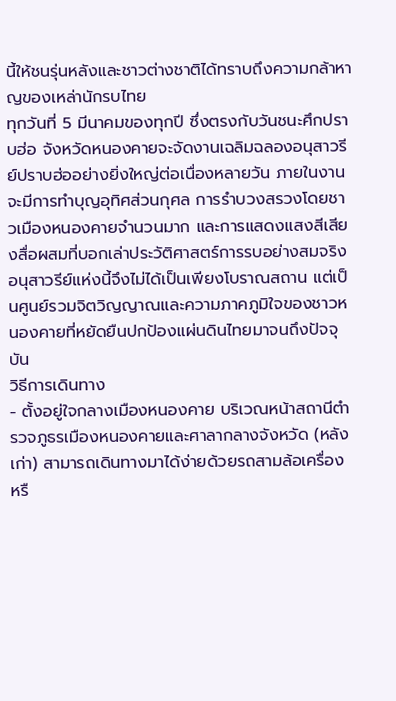นี้ให้ชนรุ่นหลังและชาวต่างชาติได้ทราบถึงความกล้าหาญของเหล่านักรบไทย
ทุกวันที่ 5 มีนาคมของทุกปี ซึ่งตรงกับวันชนะศึกปราบฮ่อ จังหวัดหนองคายจะจัดงานเฉลิมฉลองอนุสาวรีย์ปราบฮ่ออย่างยิ่งใหญ่ต่อเนื่องหลายวัน ภายในงานจะมีการทำบุญอุทิศส่วนกุศล การรำบวงสรวงโดยชาวเมืองหนองคายจำนวนมาก และการแสดงแสงสีเสียงสื่อผสมที่บอกเล่าประวัติศาสตร์การรบอย่างสมจริง อนุสาวรีย์แห่งนี้จึงไม่ได้เป็นเพียงโบราณสถาน แต่เป็นศูนย์รวมจิตวิญญาณและความภาคภูมิใจของชาวหนองคายที่หยัดยืนปกป้องแผ่นดินไทยมาจนถึงปัจจุบัน
วิธีการเดินทาง
- ตั้งอยู่ใจกลางเมืองหนองคาย บริเวณหน้าสถานีตำรวจภูธรเมืองหนองคายและศาลากลางจังหวัด (หลังเก่า) สามารถเดินทางมาได้ง่ายด้วยรถสามล้อเครื่อง หรื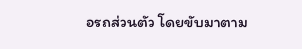อรถส่วนตัว โดยขับมาตาม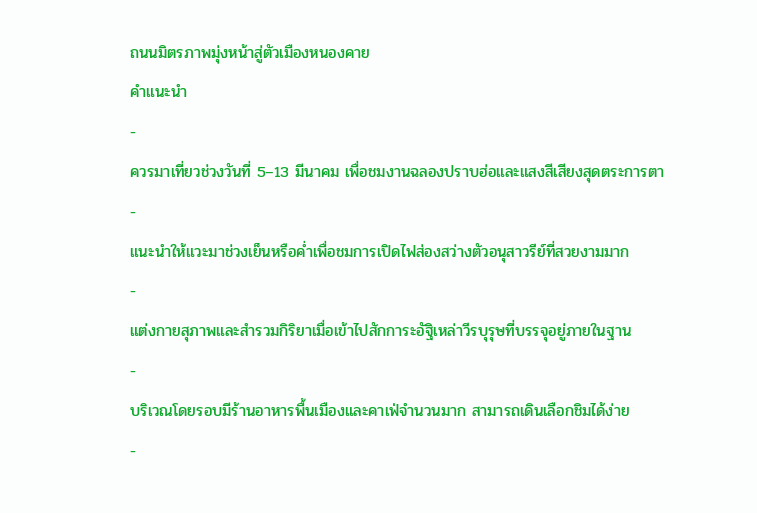ถนนมิตรภาพมุ่งหน้าสู่ตัวเมืองหนองคาย
คำแนะนำ
-
ควรมาเที่ยวช่วงวันที่ 5–13 มีนาคม เพื่อชมงานฉลองปราบฮ่อและแสงสีเสียงสุดตระการตา
-
แนะนำให้แวะมาช่วงเย็นหรือค่ำเพื่อชมการเปิดไฟส่องสว่างตัวอนุสาวรีย์ที่สวยงามมาก
-
แต่งกายสุภาพและสำรวมกิริยาเมื่อเข้าไปสักการะอัฐิเหล่าวีรบุรุษที่บรรจุอยู่ภายในฐาน
-
บริเวณโดยรอบมีร้านอาหารพื้นเมืองและคาเฟ่จำนวนมาก สามารถเดินเลือกชิมได้ง่าย
-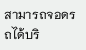สามารถจอดรถได้บริ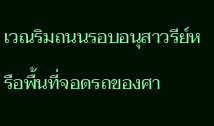เวณริมถนนรอบอนุสาวรีย์หรือพื้นที่จอดรถของศา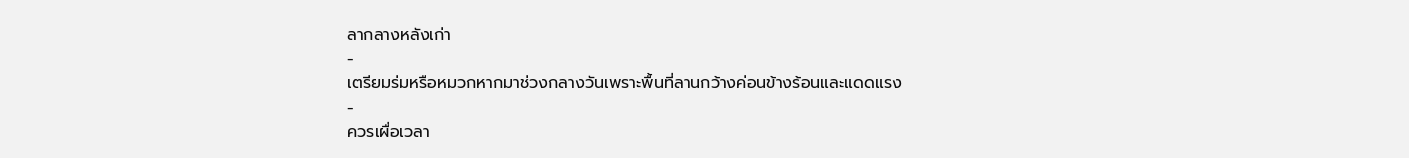ลากลางหลังเก่า
-
เตรียมร่มหรือหมวกหากมาช่วงกลางวันเพราะพื้นที่ลานกว้างค่อนข้างร้อนและแดดแรง
-
ควรเผื่อเวลา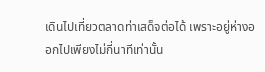เดินไปเที่ยวตลาดท่าเสด็จต่อได้ เพราะอยู่ห่างออกไปเพียงไม่กี่นาทีเท่านั้น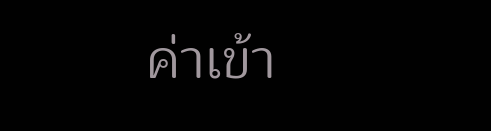ค่าเข้า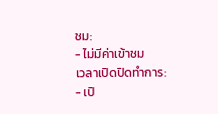ชม:
- ไม่มีค่าเข้าชม
เวลาเปิดปิดทำการ:
- เปิ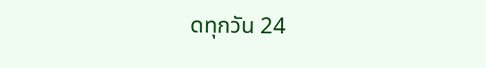ดทุกวัน 24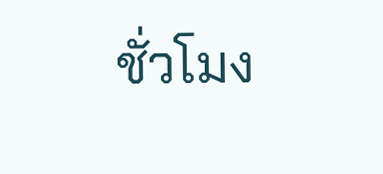ชั่วโมง